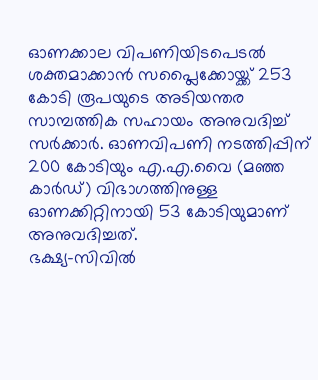ഓണക്കാല വിപണിയിടപെടൽ ശക്തമാക്കാൻ സപ്ലൈക്കോയ്ക്ക് 253 കോടി രൂപയുടെ അടിയന്തര സാമ്പത്തിക സഹായം അനുവദിച്ച് സർക്കാർ. ഓണവിപണി നടത്തിപ്പിന് 200 കോടിയും എ.എ.വൈ (മഞ്ഞ കാർഡ്) വിഭാഗത്തിനുള്ള ഓണക്കിറ്റിനായി 53 കോടിയുമാണ് അനുവദിച്ചത്.
ഭക്ഷ്യ-സിവിൽ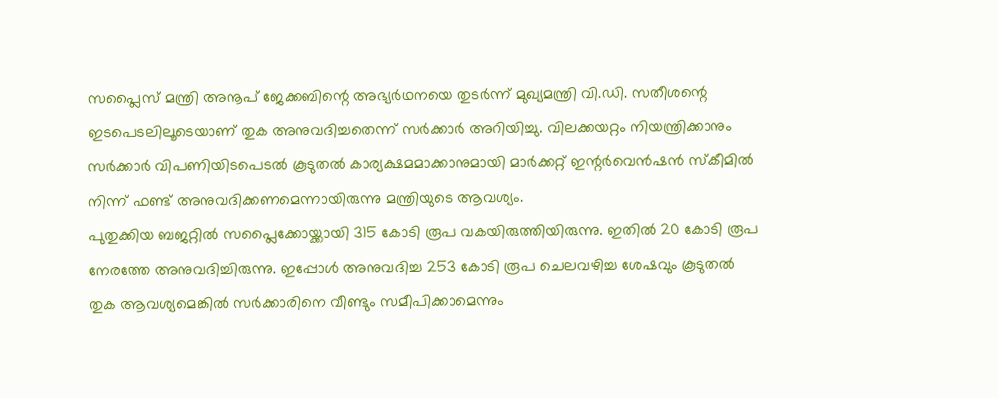സപ്ലൈസ് മന്ത്രി അനൂപ് ജേക്കബിന്റെ അഭ്യർഥനയെ തുടർന്ന് മുഖ്യമന്ത്രി വി.ഡി. സതീശന്റെ ഇടപെടലിലൂടെയാണ് തുക അനുവദിച്ചതെന്ന് സർക്കാർ അറിയിച്ചു. വിലക്കയറ്റം നിയന്ത്രിക്കാനും സർക്കാർ വിപണിയിടപെടൽ കൂടുതൽ കാര്യക്ഷമമാക്കാനുമായി മാർക്കറ്റ് ഇന്റർവെൻഷൻ സ്കീമിൽ നിന്ന് ഫണ്ട് അനുവദിക്കണമെന്നായിരുന്നു മന്ത്രിയുടെ ആവശ്യം.
പുതുക്കിയ ബജറ്റിൽ സപ്ലൈക്കോയ്ക്കായി 315 കോടി രൂപ വകയിരുത്തിയിരുന്നു. ഇതിൽ 20 കോടി രൂപ നേരത്തേ അനുവദിച്ചിരുന്നു. ഇപ്പോൾ അനുവദിച്ച 253 കോടി രൂപ ചെലവഴിച്ച ശേഷവും കൂടുതൽ തുക ആവശ്യമെങ്കിൽ സർക്കാരിനെ വീണ്ടും സമീപിക്കാമെന്നും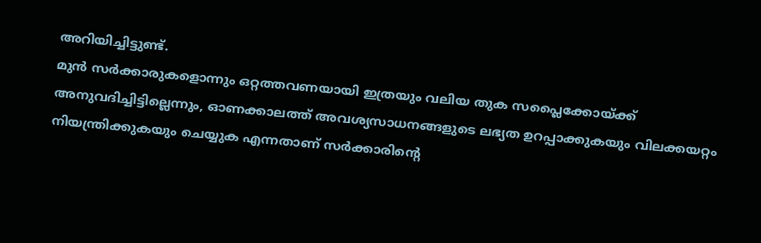അറിയിച്ചിട്ടുണ്ട്.
മുൻ സർക്കാരുകളൊന്നും ഒറ്റത്തവണയായി ഇത്രയും വലിയ തുക സപ്ലൈക്കോയ്ക്ക് അനുവദിച്ചിട്ടില്ലെന്നും, ഓണക്കാലത്ത് അവശ്യസാധനങ്ങളുടെ ലഭ്യത ഉറപ്പാക്കുകയും വിലക്കയറ്റം നിയന്ത്രിക്കുകയും ചെയ്യുക എന്നതാണ് സർക്കാരിന്റെ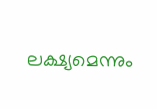ലക്ഷ്യമെന്നും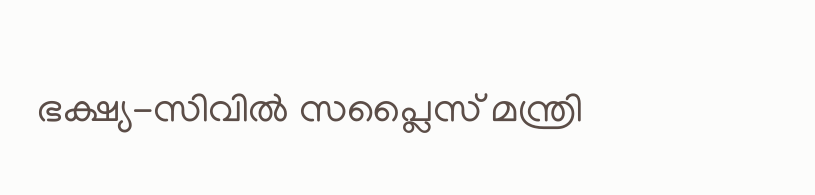ഭക്ഷ്യ-സിവിൽ സപ്ലൈസ് മന്ത്രി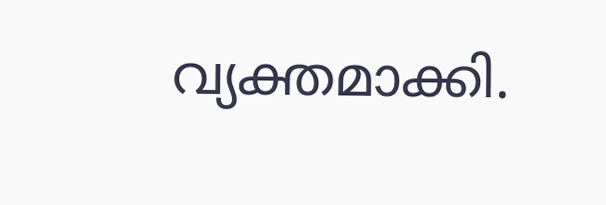വ്യക്തമാക്കി.